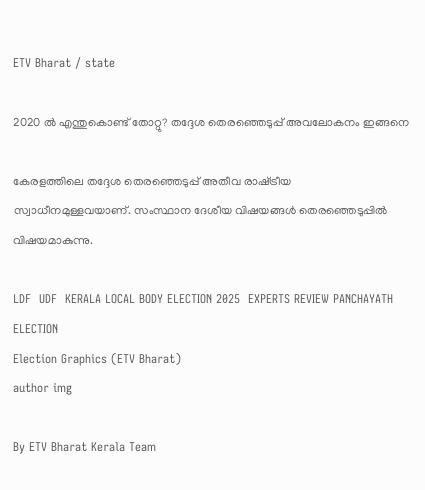ETV Bharat / state

2020 ല്‍ എന്തുകൊണ്ട് തോറ്റു? തദ്ദേശ തെരഞ്ഞെടുപ്പ് അവലോകനം ഇങ്ങനെ

കേരളത്തിലെ തദ്ദേശ തെരഞ്ഞെടുപ്പ് അതീവ രാഷ്‌ട്രീയ സ്വാധീനമുള്ളവയാണ്. സംസ്ഥാന ദേശീയ വിഷയങ്ങള്‍ തെരഞ്ഞെടുപ്പില്‍ വിഷയമാകുന്നു.

LDF  UDF  KERALA LOCAL BODY ELECTION 2025  EXPERTS REVIEW PANCHAYATH ELECTION
Election Graphics (ETV Bharat)
author img

By ETV Bharat Kerala Team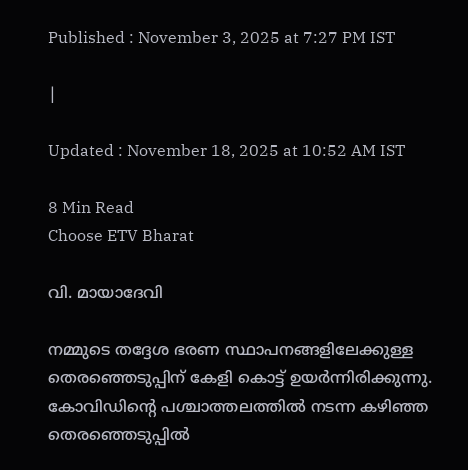Published : November 3, 2025 at 7:27 PM IST

|

Updated : November 18, 2025 at 10:52 AM IST

8 Min Read
Choose ETV Bharat

വി. മായാദേവി

നമ്മുടെ തദ്ദേശ ഭരണ സ്ഥാപനങ്ങളിലേക്കുള്ള തെരഞ്ഞെടുപ്പിന് കേളി കൊട്ട് ഉയര്‍ന്നിരിക്കുന്നു. കോവിഡിന്‍റെ പശ്ചാത്തലത്തില്‍ നടന്ന കഴിഞ്ഞ തെരഞ്ഞെടുപ്പില്‍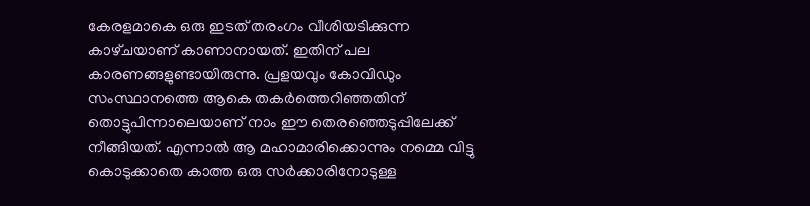കേരളമാകെ ഒരു ഇടത് തരംഗം വീശിയടിക്കുന്ന കാഴ്‌ചയാണ് കാണാനായത്. ഇതിന് പല കാരണങ്ങളുണ്ടായിരുന്നു. പ്രളയവും കോവിഡും സംസ്ഥാനത്തെ ആകെ തകര്‍ത്തെറിഞ്ഞതിന് തൊട്ടുപിന്നാലെയാണ് നാം ഈ തെരഞ്ഞെടുപ്പിലേക്ക് നീങ്ങിയത്. എന്നാല്‍ ആ മഹാമാരിക്കൊന്നും നമ്മെ വിട്ടു കൊടുക്കാതെ കാത്ത ഒരു സര്‍ക്കാരിനോടുള്ള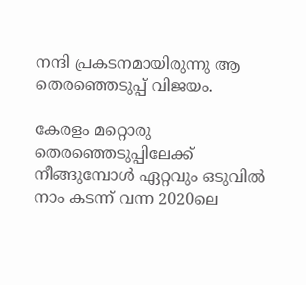നന്ദി പ്രകടനമായിരുന്നു ആ തെരഞ്ഞെടുപ്പ് വിജയം.

കേരളം മറ്റൊരു തെരഞ്ഞെടുപ്പിലേക്ക് നീങ്ങുമ്പോള്‍ ഏറ്റവും ഒടുവില്‍ നാം കടന്ന് വന്ന 2020ലെ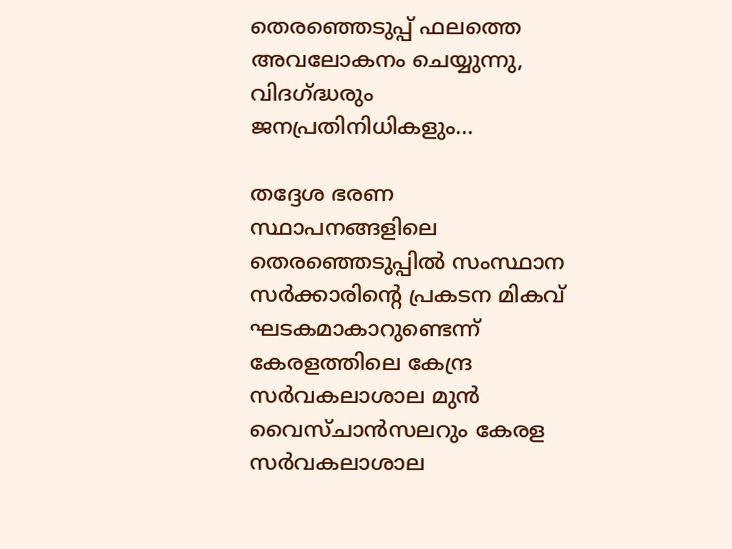തെരഞ്ഞെടുപ്പ് ഫലത്തെ അവലോകനം ചെയ്യുന്നു, വിദഗ്ദ്ധരും ജനപ്രതിനിധികളും...

തദ്ദേശ ഭരണ സ്ഥാപനങ്ങളിലെ തെരഞ്ഞെടുപ്പില്‍ സംസ്ഥാന സര്‍ക്കാരിന്‍റെ പ്രകടന മികവ് ഘടകമാകാറുണ്ടെന്ന് കേരളത്തിലെ കേന്ദ്ര സര്‍വകലാശാല മുന്‍ വൈസ്‌ചാന്‍സലറും കേരള സര്‍വകലാശാല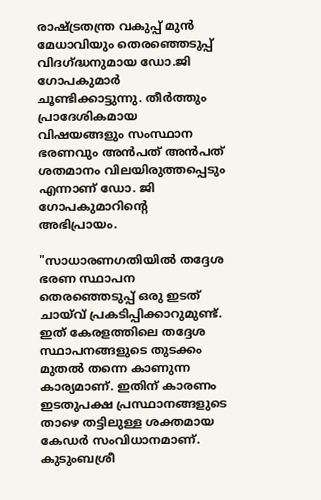രാഷ്‌ട്രതന്ത്ര വകുപ്പ് മുന്‍ മേധാവിയും തെരഞ്ഞെടുപ്പ് വിദഗ്ദ്ധനുമായ ഡോ.ജി ഗോപകുമാര്‍ ചൂണ്ടിക്കാട്ടുന്നു. തീര്‍ത്തും പ്രാദേശികമായ വിഷയങ്ങളും സംസ്ഥാന ഭരണവും അന്‍പത് അന്‍പത് ശതമാനം വിലയിരുത്തപ്പെടും എന്നാണ് ഡോ. ജി ഗോപകുമാറിന്‍റെ അഭിപ്രായം.

"സാധാരണഗതിയില്‍ തദ്ദേശ ഭരണ സ്ഥാപന തെരഞ്ഞെടുപ്പ് ഒരു ഇടത് ചായ്‌വ് പ്രകടിപ്പിക്കാറുമുണ്ട്. ഇത് കേരളത്തിലെ തദ്ദേശ സ്ഥാപനങ്ങളുടെ തുടക്കം മുതല്‍ തന്നെ കാണുന്ന കാര്യമാണ്. ഇതിന് കാരണം ഇടതുപക്ഷ പ്രസ്ഥാനങ്ങളുടെ താഴെ തട്ടിലുള്ള ശക്തമായ കേഡര്‍ സംവിധാനമാണ്. കുടുംബശ്രീ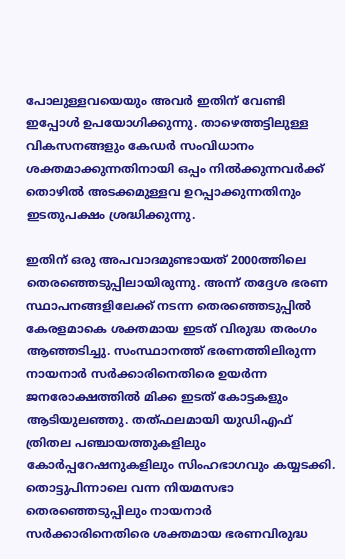പോലുള്ളവയെയും അവര്‍ ഇതിന് വേണ്ടി ഇപ്പോള്‍ ഉപയോഗിക്കുന്നു. താഴെത്തട്ടിലുള്ള വികസനങ്ങളും കേഡര്‍ സംവിധാനം ശക്തമാക്കുന്നതിനായി ഒപ്പം നില്‍ക്കുന്നവര്‍ക്ക് തൊഴില്‍ അടക്കമുള്ളവ ഉറപ്പാക്കുന്നതിനും ഇടതുപക്ഷം ശ്രദ്ധിക്കുന്നു.

ഇതിന് ഒരു അപവാദമുണ്ടായത് 2000ത്തിലെ തെരഞ്ഞെടുപ്പിലായിരുന്നു. അന്ന് തദ്ദേശ ഭരണ സ്ഥാപനങ്ങളിലേക്ക് നടന്ന തെരഞ്ഞെടുപ്പില്‍ കേരളമാകെ ശക്തമായ ഇടത് വിരുദ്ധ തരംഗം ആഞ്ഞടിച്ചു. സംസ്ഥാനത്ത് ഭരണത്തിലിരുന്ന നായനാര്‍ സര്‍ക്കാരിനെതിരെ ഉയര്‍ന്ന ജനരോക്ഷത്തില്‍ മിക്ക ഇടത് കോട്ടകളും ആടിയുലഞ്ഞു. തത്ഫലമായി യുഡിഎഫ് ത്രിതല പഞ്ചായത്തുകളിലും കോര്‍പ്പറേഷനുകളിലും സിംഹഭാഗവും കയ്യടക്കി. തൊട്ടുപിന്നാലെ വന്ന നിയമസഭാ തെരഞ്ഞെടുപ്പിലും നായനാര്‍ സര്‍ക്കാരിനെതിരെ ശക്തമായ ഭരണവിരുദ്ധ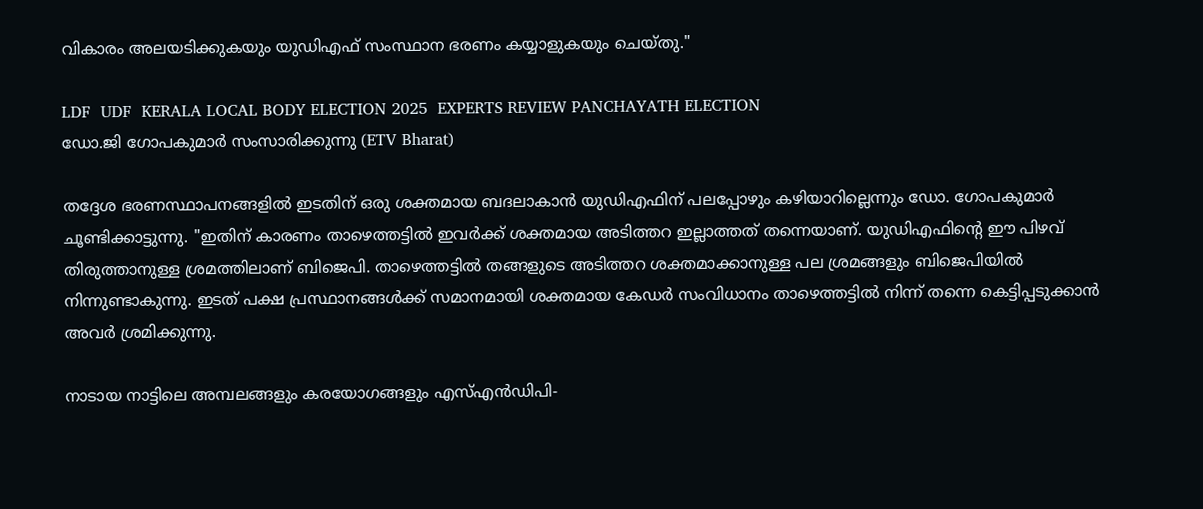വികാരം അലയടിക്കുകയും യുഡിഎഫ് സംസ്ഥാന ഭരണം കയ്യാളുകയും ചെയ്‌തു."

LDF  UDF  KERALA LOCAL BODY ELECTION 2025  EXPERTS REVIEW PANCHAYATH ELECTION
ഡോ.ജി ഗോപകുമാര്‍ സംസാരിക്കുന്നു (ETV Bharat)

തദ്ദേശ ഭരണസ്ഥാപനങ്ങളില്‍ ഇടതിന് ഒരു ശക്തമായ ബദലാകാന്‍ യുഡിഎഫിന് പലപ്പോഴും കഴിയാറില്ലെന്നും ഡോ. ഗോപകുമാര്‍ ചൂണ്ടിക്കാട്ടുന്നു. "ഇതിന് കാരണം താഴെത്തട്ടില്‍ ഇവര്‍ക്ക് ശക്തമായ അടിത്തറ ഇല്ലാത്തത് തന്നെയാണ്. യുഡിഎഫിന്‍റെ ഈ പിഴവ് തിരുത്താനുള്ള ശ്രമത്തിലാണ് ബിജെപി. താഴെത്തട്ടില്‍ തങ്ങളുടെ അടിത്തറ ശക്തമാക്കാനുള്ള പല ശ്രമങ്ങളും ബിജെപിയില്‍ നിന്നുണ്ടാകുന്നു. ഇടത് പക്ഷ പ്രസ്ഥാനങ്ങള്‍ക്ക് സമാനമായി ശക്തമായ കേഡര്‍ സംവിധാനം താഴെത്തട്ടില്‍ നിന്ന് തന്നെ കെട്ടിപ്പടുക്കാന്‍ അവര്‍ ശ്രമിക്കുന്നു.

നാടായ നാട്ടിലെ അമ്പലങ്ങളും കരയോഗങ്ങളും എസ്‌എന്‍ഡിപി-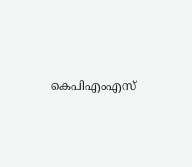കെപിഎംഎസ്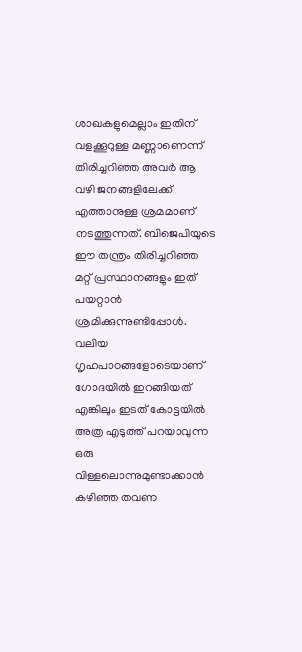ശാഖകളുമെല്ലാം ഇതിന് വളക്കൂറുള്ള മണ്ണാണെന്ന് തിരിച്ചറിഞ്ഞ അവര്‍ ആ വഴി ജനങ്ങളിലേക്ക് എത്താനുള്ള ശ്രമമാണ് നടത്തുന്നത്. ബിജെപിയുടെ ഈ തന്ത്രം തിരിച്ചറിഞ്ഞ മറ്റ് പ്രസ്ഥാനങ്ങളും ഇത് പയറ്റാന്‍ ശ്രമിക്കുന്നുണ്ടിപ്പോള്‍. വലിയ ഗൃഹപാഠങ്ങളോടെയാണ് ഗോദയില്‍ ഇറങ്ങിയത് എങ്കിലും ഇടത് കോട്ടയില്‍ അത്ര എടുത്ത് പറയാവുന്ന ഒരു വിള്ളലൊന്നുമുണ്ടാക്കാന്‍ കഴിഞ്ഞ തവണ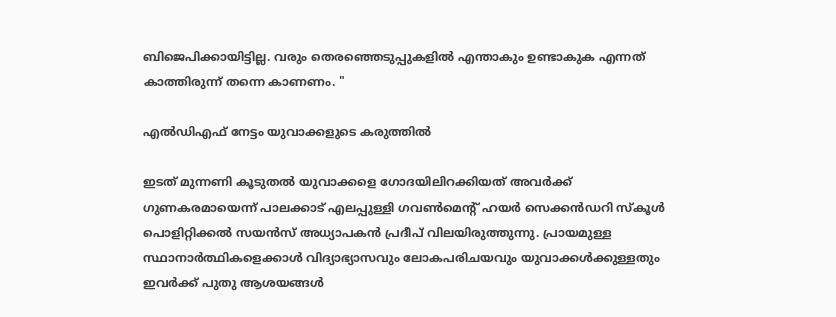ബിജെപിക്കായിട്ടില്ല. വരും തെരഞ്ഞെടുപ്പുകളില്‍ എന്താകും ഉണ്ടാകുക എന്നത് കാത്തിരുന്ന് തന്നെ കാണണം. "

എല്‍ഡിഎഫ് നേട്ടം യുവാക്കളുടെ കരുത്തില്‍

ഇടത് മുന്നണി കൂടുതല്‍ യുവാക്കളെ ഗോദയിലിറക്കിയത് അവര്‍ക്ക് ഗുണകരമായെന്ന് പാലക്കാട് എലപ്പുള്ളി ഗവണ്‍മെന്‍റ് ഹയര്‍ സെക്കന്‍ഡറി സ്‌കൂള്‍ പൊളിറ്റിക്കല്‍ സയന്‍സ് അധ്യാപകന്‍ പ്രദീപ് വിലയിരുത്തുന്നു. പ്രായമുള്ള സ്ഥാനാര്‍ത്ഥികളെക്കാള്‍ വിദ്യാഭ്യാസവും ലോകപരിചയവും യുവാക്കള്‍ക്കുള്ളതും ഇവര്‍ക്ക് പുതു ആശയങ്ങള്‍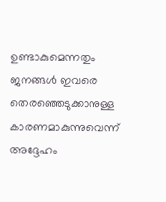ഉണ്ടാകുമെന്നതും ജനങ്ങള്‍ ഇവരെ തെരഞ്ഞെടുക്കാനുള്ള കാരണമാകുന്നുവെന്ന് അദ്ദേഹം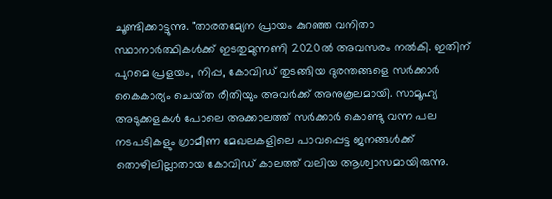ചൂണ്ടിക്കാട്ടുന്നു. "താരതമ്യേന പ്രായം കുറഞ്ഞ വനിതാ സ്ഥാനാര്‍ത്ഥികള്‍ക്ക് ഇടതുമുന്നണി 2020ല്‍ അവസരം നല്‍കി. ഇതിന് പുറമെ പ്രളയം, നിപ്പ, കോവിഡ് തുടങ്ങിയ ദുരന്തങ്ങളെ സര്‍ക്കാര്‍ കൈകാര്യം ചെയ്‌ത രീതിയും അവര്‍ക്ക് അനുകൂലമായി. സാമൂഹ്യ അടുക്കളകള്‍ പോലെ അക്കാലത്ത് സര്‍ക്കാര്‍ കൊണ്ടു വന്ന പല നടപടികളും ഗ്രാമീണ മേഖലകളിലെ പാവപ്പെട്ട ജനങ്ങള്‍ക്ക് തൊഴിലില്ലാതായ കോവിഡ് കാലത്ത് വലിയ ആശ്വാസമായിരുന്നു.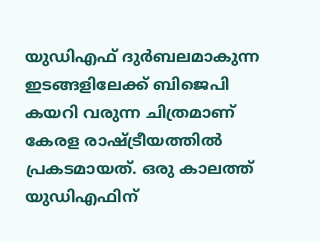യുഡിഎഫ് ദുര്‍ബലമാകുന്ന ഇടങ്ങളിലേക്ക് ബിജെപി കയറി വരുന്ന ചിത്രമാണ് കേരള രാഷ്‌ട്രീയത്തില്‍ പ്രകടമായത്. ഒരു കാലത്ത് യുഡിഎഫിന്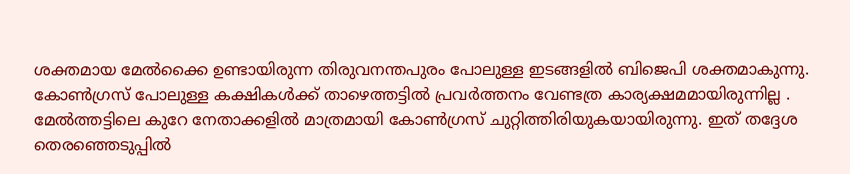ശക്തമായ മേല്‍ക്കൈ ഉണ്ടായിരുന്ന തിരുവനന്തപുരം പോലുള്ള ഇടങ്ങളില്‍ ബിജെപി ശക്തമാകുന്നു. കോണ്‍ഗ്രസ് പോലുള്ള കക്ഷികള്‍ക്ക് താഴെത്തട്ടില്‍ പ്രവര്‍ത്തനം വേണ്ടത്ര കാര്യക്ഷമമായിരുന്നില്ല . മേല്‍ത്തട്ടിലെ കുറേ നേതാക്കളില്‍ മാത്രമായി കോണ്‍ഗ്രസ് ചുറ്റിത്തിരിയുകയായിരുന്നു. ഇത് തദ്ദേശ തെരഞ്ഞെടുപ്പില്‍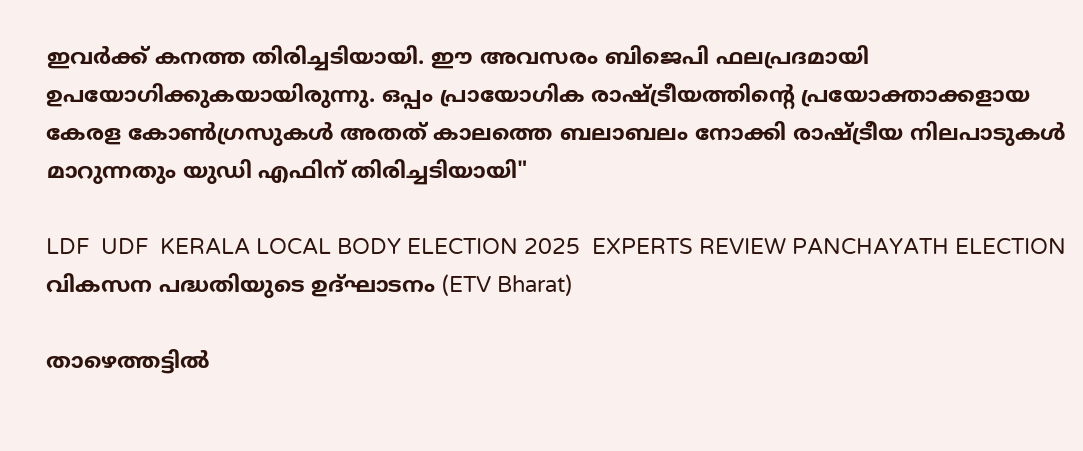ഇവര്‍ക്ക് കനത്ത തിരിച്ചടിയായി. ഈ അവസരം ബിജെപി ഫലപ്രദമായി ഉപയോഗിക്കുകയായിരുന്നു. ഒപ്പം പ്രായോഗിക രാഷ്‌ട്രീയത്തിന്‍റെ പ്രയോക്താക്കളായ കേരള കോണ്‍ഗ്രസുകള്‍ അതത് കാലത്തെ ബലാബലം നോക്കി രാഷ്‌ട്രീയ നിലപാടുകള്‍ മാറുന്നതും യുഡി എഫിന് തിരിച്ചടിയായി"

LDF  UDF  KERALA LOCAL BODY ELECTION 2025  EXPERTS REVIEW PANCHAYATH ELECTION
വികസന പദ്ധതിയുടെ ഉദ്‌ഘാടനം (ETV Bharat)

താഴെത്തട്ടില്‍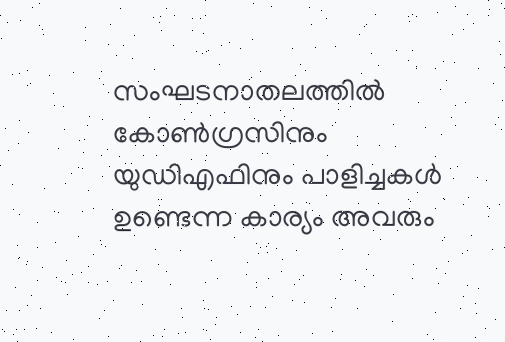സംഘടനാതലത്തില്‍ കോണ്‍ഗ്രസിനും യുഡിഎഫിനും പാളിച്ചകള്‍ ഉണ്ടെന്ന കാര്യം അവരും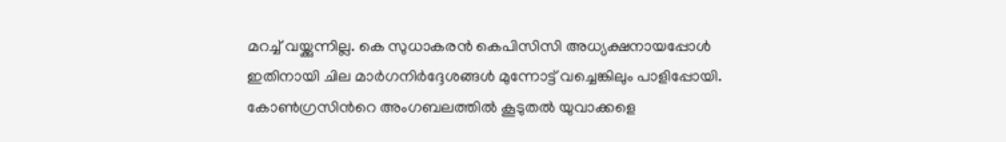മറച്ച് വയ്ക്കുന്നില്ല. കെ സുധാകരന്‍ കെപിസിസി അധ്യക്ഷനായപ്പോള്‍ ഇതിനായി ചില മാര്‍ഗനിര്‍ദ്ദേശങ്ങള്‍ മുന്നോട്ട് വച്ചെങ്കിലും പാളിപ്പോയി. കോണ്‍ഗ്രസിന്‍റെ അംഗബലത്തില്‍ കൂടുതല്‍ യുവാക്കളെ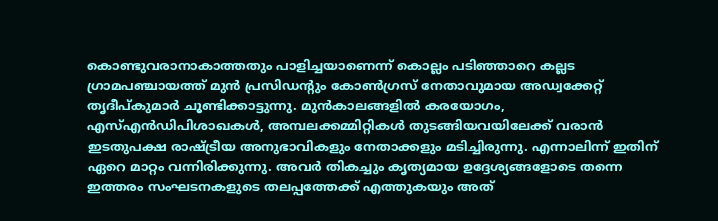കൊണ്ടുവരാനാകാത്തതും പാളിച്ചയാണെന്ന് കൊല്ലം പടിഞ്ഞാറെ കല്ലട ഗ്രാമപഞ്ചായത്ത് മുന്‍ പ്രസിഡന്‍റും കോണ്‍ഗ്രസ് നേതാവുമായ അഡ്വക്കേറ്റ് തൃദീപ്‌കുമാര്‍ ചൂണ്ടിക്കാട്ടുന്നു. മുന്‍കാലങ്ങളില്‍ കരയോഗം, എസ്എന്‍ഡിപിശാഖകള്‍, അമ്പലക്കമ്മിറ്റികള്‍ തുടങ്ങിയവയിലേക്ക് വരാന്‍ ഇടതുപക്ഷ രാഷ്‌ട്രീയ അനുഭാവികളും നേതാക്കളും മടിച്ചിരുന്നു. എന്നാലിന്ന് ഇതിന് ഏറെ മാറ്റം വന്നിരിക്കുന്നു. അവര്‍ തികച്ചും കൃത്യമായ ഉദ്ദേശ്യങ്ങളോടെ തന്നെ ഇത്തരം സംഘടനകളുടെ തലപ്പത്തേക്ക് എത്തുകയും അത്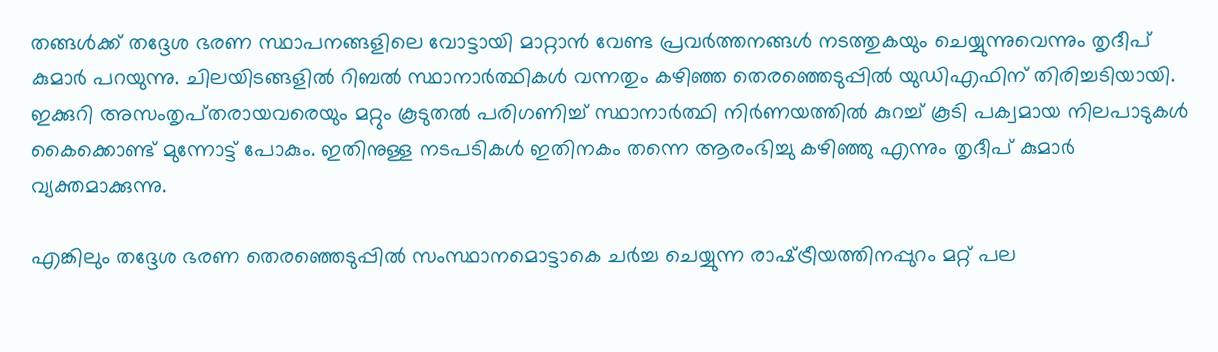തങ്ങള്‍ക്ക് തദ്ദേശ ഭരണ സ്ഥാപനങ്ങളിലെ വോട്ടായി മാറ്റാന്‍ വേണ്ട പ്രവര്‍ത്തനങ്ങള്‍ നടത്തുകയും ചെയ്യുന്നുവെന്നും തൃദീപ് കുമാര്‍ പറയുന്നു. ചിലയിടങ്ങളില്‍ റിബല്‍ സ്ഥാനാര്‍ത്ഥികള്‍ വന്നതും കഴിഞ്ഞ തെരഞ്ഞെടുപ്പില്‍ യുഡിഎഫിന് തിരിച്ചടിയായി. ഇക്കുറി അസംതൃപ്‌തരായവരെയും മറ്റും കൂടുതല്‍ പരിഗണിച്ച് സ്ഥാനാര്‍ത്ഥി നിര്‍ണയത്തില്‍ കുറച്ച് കൂടി പക്വമായ നിലപാടുകള്‍ കൈക്കൊണ്ട് മുന്നോട്ട് പോകും. ഇതിനുള്ള നടപടികള്‍ ഇതിനകം തന്നെ ആരംഭിച്ചു കഴിഞ്ഞു എന്നും തൃദീപ് കുമാര്‍ വ്യക്തമാക്കുന്നു.

എങ്കിലും തദ്ദേശ ഭരണ തെരഞ്ഞെടുപ്പില്‍ സംസ്ഥാനമൊട്ടാകെ ചര്‍ച്ച ചെയ്യുന്ന രാഷ്‌ട്രീയത്തിനപ്പുറം മറ്റ് പല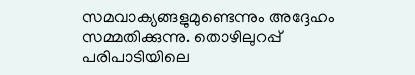സമവാക്യങ്ങളുമുണ്ടെന്നും അദ്ദേഹം സമ്മതിക്കുന്നു. തൊഴിലുറപ്പ് പരിപാടിയിലെ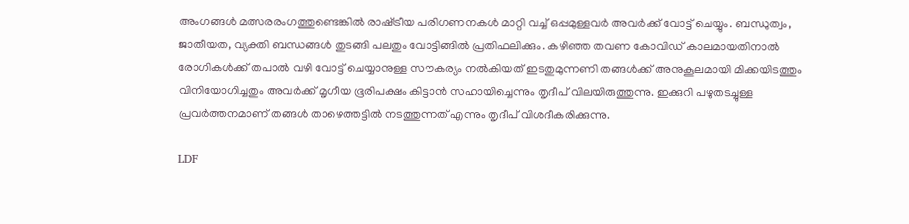അംഗങ്ങള്‍ മത്സരരംഗത്തുണ്ടെങ്കില്‍ രാഷ്‌ട്രീയ പരിഗണനകള്‍ മാറ്റി വച്ച് ഒപ്പമുള്ളവര്‍ അവര്‍ക്ക് വോട്ട് ചെയ്യും. ബന്ധുത്വം, ജാതീയത, വ്യക്തി ബന്ധങ്ങള്‍ തുടങ്ങി പലതും വോട്ടിങ്ങില്‍ പ്രതിഫലിക്കും. കഴിഞ്ഞ തവണ കോവിഡ് കാലമായതിനാല്‍ രോഗികള്‍ക്ക് തപാല്‍ വഴി വോട്ട് ചെയ്യാനുള്ള സൗകര്യം നല്‍കിയത് ഇടതുമുന്നണി തങ്ങള്‍ക്ക് അനുകൂലമായി മിക്കയിടത്തും വിനിയോഗിച്ചതും അവര്‍ക്ക് മൃഗീയ ഭൂരിപക്ഷം കിട്ടാന്‍ സഹായിച്ചെന്നും തൃദീപ് വിലയിരുത്തുന്നു. ഇക്കുറി പഴുതടച്ചുള്ള പ്രവര്‍ത്തനമാണ് തങ്ങള്‍ താഴെത്തട്ടില്‍ നടത്തുന്നത് എന്നും തൃദീപ് വിശദീകരിക്കുന്നു.

LDF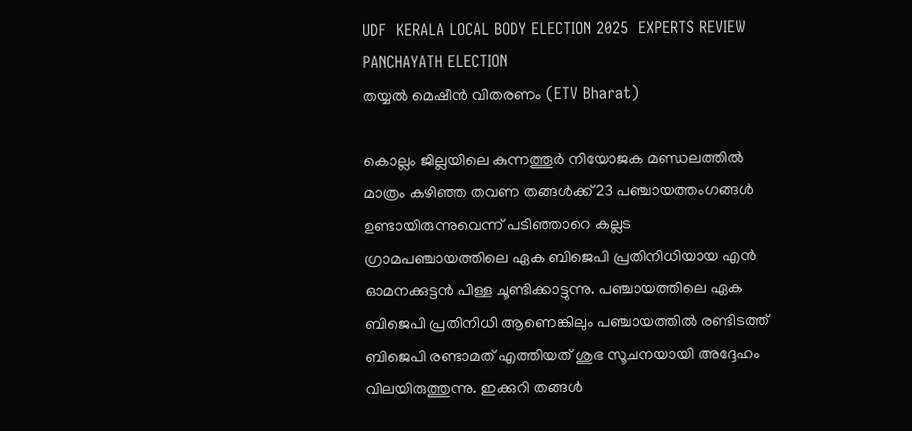UDF  KERALA LOCAL BODY ELECTION 2025  EXPERTS REVIEW PANCHAYATH ELECTION
തയ്യല്‍ മെഷീൻ വിതരണം (ETV Bharat)

കൊല്ലം ജില്ലയിലെ കുന്നത്തൂര്‍ നിയോജക മണ്ഡലത്തില്‍ മാത്രം കഴിഞ്ഞ തവണ തങ്ങള്‍ക്ക് 23 പഞ്ചായത്തംഗങ്ങള്‍ ഉണ്ടായിരുന്നുവെന്ന് പടിഞ്ഞാറെ കല്ലട ഗ്രാമപഞ്ചായത്തിലെ ഏക ബിജെപി പ്രതിനിധിയായ എന്‍ ഓമനക്കുട്ടന്‍ പിള്ള ചൂണ്ടിക്കാട്ടുന്നു. പഞ്ചായത്തിലെ ഏക ബിജെപി പ്രതിനിധി ആണെങ്കിലും പഞ്ചായത്തില്‍ രണ്ടിടത്ത് ബിജെപി രണ്ടാമത് എത്തിയത് ശുഭ സൂചനയായി അദ്ദേഹം വിലയിരുത്തുന്നു. ഇക്കുറി തങ്ങള്‍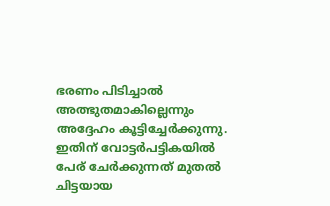ഭരണം പിടിച്ചാല്‍ അത്ഭുതമാകില്ലെന്നും അദ്ദേഹം കൂട്ടിച്ചേര്‍ക്കുന്നു. ഇതിന് വോട്ടര്‍പട്ടികയില്‍ പേര് ചേര്‍ക്കുന്നത് മുതല്‍ ചിട്ടയായ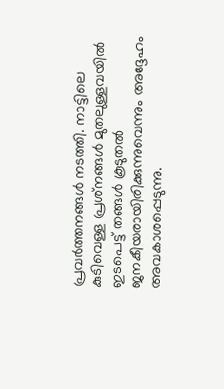പ്രവര്‍ത്തനങ്ങള്‍ നടത്തി. നാട്ടിലെ കുടിവെള്ള പ്രശ്‌നങ്ങള്‍ മുതലുള്ളവയില്‍ ഇടപെട്ട് തങ്ങള്‍ കൂടുതല്‍ ജനകീയരായിരിക്കുന്നുവെന്നും അദ്ദേഹം അവകാശപ്പെടുന്നു.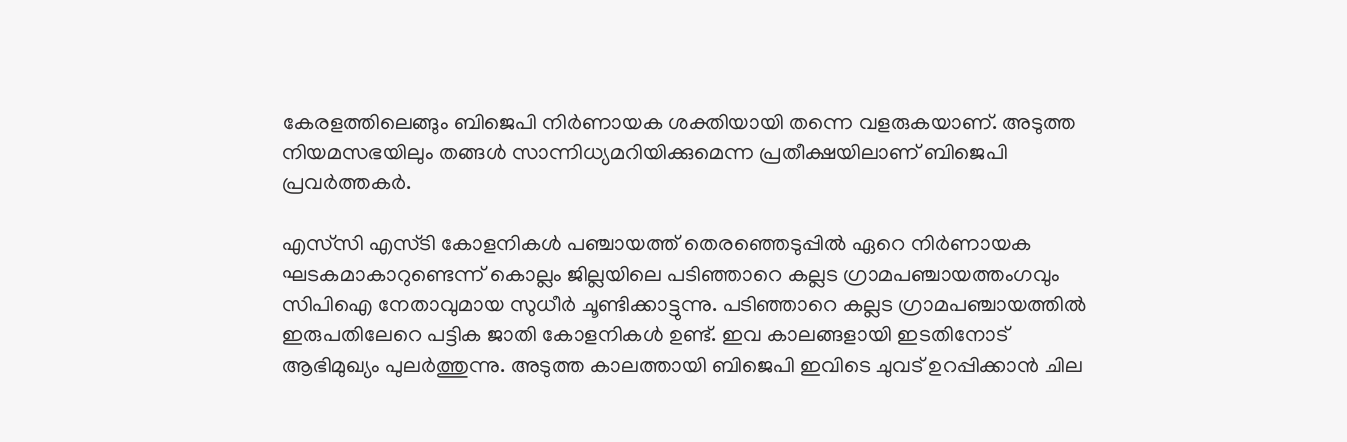കേരളത്തിലെങ്ങും ബിജെപി നിര്‍ണായക ശക്തിയായി തന്നെ വളരുകയാണ്. അടുത്ത നിയമസഭയിലും തങ്ങള്‍ സാന്നിധ്യമറിയിക്കുമെന്ന പ്രതീക്ഷയിലാണ് ബിജെപി പ്രവര്‍ത്തകര്‍.

എസ്‌സി എസ്‌ടി കോളനികള്‍ പഞ്ചായത്ത് തെരഞ്ഞെടുപ്പില്‍ ഏറെ നിര്‍ണായക ഘടകമാകാറുണ്ടെന്ന് കൊല്ലം ജില്ലയിലെ പടിഞ്ഞാറെ കല്ലട ഗ്രാമപഞ്ചായത്തംഗവും സിപിഐ നേതാവുമായ സുധീര്‍ ചൂണ്ടിക്കാട്ടുന്നു. പടിഞ്ഞാറെ കല്ലട ഗ്രാമപഞ്ചായത്തില്‍ ഇരുപതിലേറെ പട്ടിക ജാതി കോളനികള്‍ ഉണ്ട്. ഇവ കാലങ്ങളായി ഇടതിനോട് ആഭിമുഖ്യം പുലര്‍ത്തുന്നു. അടുത്ത കാലത്തായി ബിജെപി ഇവിടെ ചുവട് ഉറപ്പിക്കാന്‍ ചില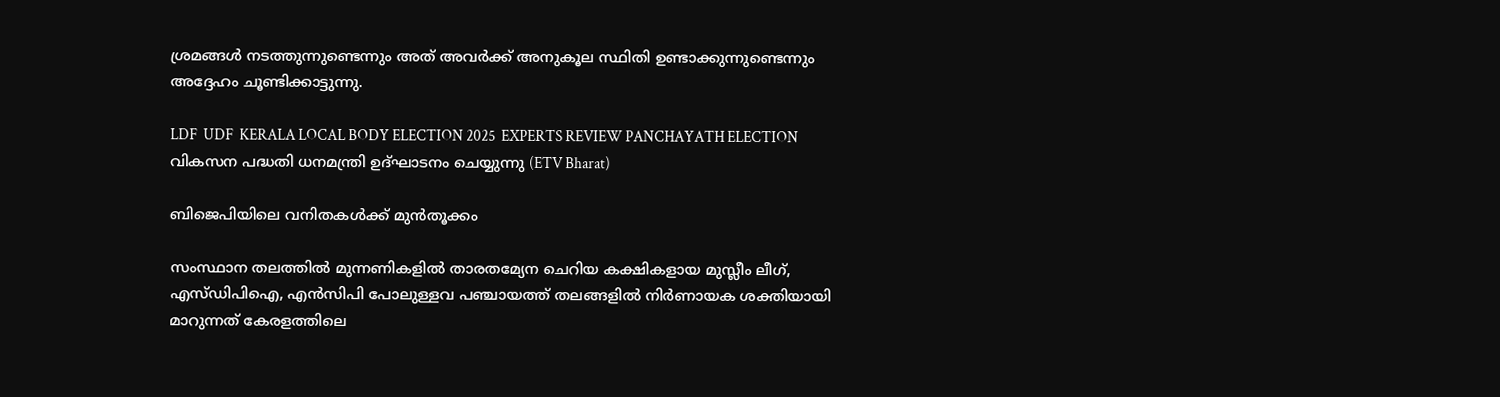ശ്രമങ്ങള്‍ നടത്തുന്നുണ്ടെന്നും അത് അവര്‍ക്ക് അനുകൂല സ്ഥിതി ഉണ്ടാക്കുന്നുണ്ടെന്നും അദ്ദേഹം ചൂണ്ടിക്കാട്ടുന്നു.

LDF  UDF  KERALA LOCAL BODY ELECTION 2025  EXPERTS REVIEW PANCHAYATH ELECTION
വികസന പദ്ധതി ധനമന്ത്രി ഉദ്‌ഘാടനം ചെയ്യുന്നു (ETV Bharat)

ബിജെപിയിലെ വനിതകള്‍ക്ക് മുന്‍തൂക്കം

സംസ്ഥാന തലത്തില്‍ മുന്നണികളില്‍ താരതമ്യേന ചെറിയ കക്ഷികളായ മുസ്ലീം ലീഗ്, എസ്‌ഡിപിഐ, എന്‍സിപി പോലുള്ളവ പഞ്ചായത്ത് തലങ്ങളില്‍ നിര്‍ണായക ശക്തിയായി മാറുന്നത് കേരളത്തിലെ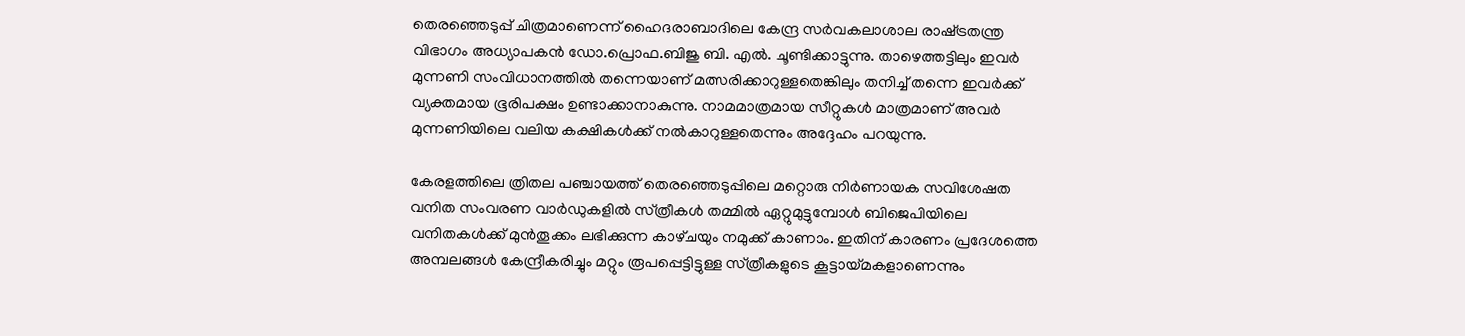തെരഞ്ഞെടുപ്പ് ചിത്രമാണെന്ന് ഹൈദരാബാദിലെ കേന്ദ്ര സര്‍വകലാശാല രാഷ്‌ട്രതന്ത്ര വിഭാഗം അധ്യാപകന്‍ ഡോ.പ്രൊഫ.ബിജു ബി. എല്‍. ചൂണ്ടിക്കാട്ടുന്നു. താഴെത്തട്ടിലും ഇവര്‍ മുന്നണി സംവിധാനത്തില്‍ തന്നെയാണ് മത്സരിക്കാറുള്ളതെങ്കിലും തനിച്ച് തന്നെ ഇവര്‍ക്ക് വ്യക്തമായ ഭൂരിപക്ഷം ഉണ്ടാക്കാനാകുന്നു. നാമമാത്രമായ സീറ്റുകള്‍ മാത്രമാണ് അവര്‍ മുന്നണിയിലെ വലിയ കക്ഷികള്‍ക്ക് നല്‍കാറുള്ളതെന്നും അദ്ദേഹം പറയുന്നു.

കേരളത്തിലെ ത്രിതല പഞ്ചായത്ത് തെരഞ്ഞെടുപ്പിലെ മറ്റൊരു നിര്‍ണായക സവിശേഷത വനിത സംവരണ വാര്‍ഡുകളില്‍ സ്‌ത്രീകള്‍ തമ്മില്‍ ഏറ്റുമുട്ടുമ്പോള്‍ ബിജെപിയിലെ വനിതകള്‍ക്ക് മുന്‍തൂക്കം ലഭിക്കുന്ന കാഴ്‌ചയും നമുക്ക് കാണാം. ഇതിന് കാരണം പ്രദേശത്തെ അമ്പലങ്ങള്‍ കേന്ദ്രീകരിച്ചും മറ്റും രൂപപ്പെട്ടിട്ടുള്ള സ്‌ത്രീകളുടെ കൂട്ടായ്‌മകളാണെന്നും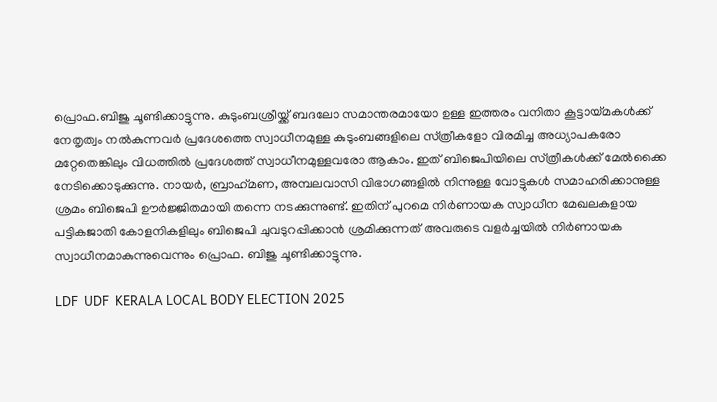പ്രൊഫ.ബിജു ചൂണ്ടിക്കാട്ടുന്നു. കുടുംബശ്രീയ്ക്ക് ബദലോ സമാന്തരമായോ ഉള്ള ഇത്തരം വനിതാ കൂട്ടായ്‌മകള്‍ക്ക് നേതൃത്വം നല്‍കുന്നവര്‍ പ്രദേശത്തെ സ്വാധീനമുള്ള കുടുംബങ്ങളിലെ സ്‌ത്രീകളോ വിരമിച്ച അധ്യാപകരോ മറ്റേതെങ്കിലും വിധത്തില്‍ പ്രദേശത്ത് സ്വാധീനമുള്ളവരോ ആകാം. ഇത് ബിജെപിയിലെ സ്‌ത്രീകള്‍ക്ക് മേല്‍ക്കൈ നേടിക്കൊടുക്കുന്നു. നായര്‍, ബ്രാഹ്‌മണ, അമ്പലവാസി വിഭാഗങ്ങളില്‍ നിന്നുള്ള വോട്ടുകള്‍ സമാഹരിക്കാനുള്ള ശ്രമം ബിജെപി ഊര്‍ജ്ജിതമായി തന്നെ നടക്കുന്നുണ്ട്. ഇതിന് പുറമെ നിര്‍ണായക സ്വാധീന മേഖലകളായ പട്ടികജാതി കോളനികളിലും ബിജെപി ചുവടുറപ്പിക്കാന്‍ ശ്രമിക്കുന്നത് അവരുടെ വളര്‍ച്ചയില്‍ നിര്‍ണായക സ്വാധീനമാകുന്നുവെന്നും പ്രൊഫ. ബിജു ചൂണ്ടിക്കാട്ടുന്നു.

LDF  UDF  KERALA LOCAL BODY ELECTION 2025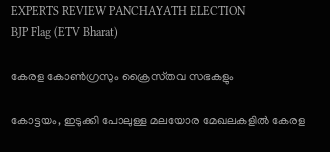EXPERTS REVIEW PANCHAYATH ELECTION
BJP Flag (ETV Bharat)

കേരള കോണ്‍ഗ്രസും ക്രൈസ്‌തവ സഭകളും

കോട്ടയം, ഇടുക്കി പോലുള്ള മലയോര മേഖലകളില്‍ കേരള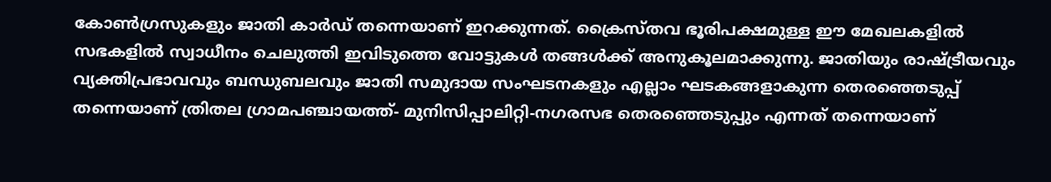കോണ്‍ഗ്രസുകളും ജാതി കാര്‍ഡ് തന്നെയാണ് ഇറക്കുന്നത്. ക്രൈസ്‌തവ ഭൂരിപക്ഷമുള്ള ഈ മേഖലകളില്‍ സഭകളില്‍ സ്വാധീനം ചെലുത്തി ഇവിടുത്തെ വോട്ടുകള്‍ തങ്ങള്‍ക്ക് അനുകൂലമാക്കുന്നു. ജാതിയും രാഷ്‌ട്രീയവും വ്യക്തിപ്രഭാവവും ബന്ധുബലവും ജാതി സമുദായ സംഘടനകളും എല്ലാം ഘടകങ്ങളാകുന്ന തെരഞ്ഞെടുപ്പ് തന്നെയാണ് ത്രിതല ഗ്രാമപഞ്ചായത്ത്- മുനിസിപ്പാലിറ്റി-നഗരസഭ തെരഞ്ഞെടുപ്പും എന്നത് തന്നെയാണ്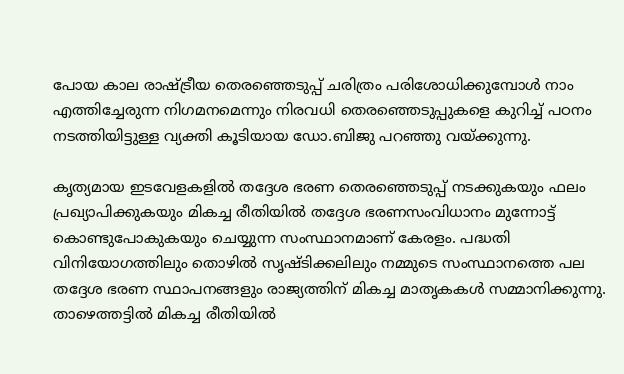പോയ കാല രാഷ്‌ട്രീയ തെരഞ്ഞെടുപ്പ് ചരിത്രം പരിശോധിക്കുമ്പോള്‍ നാം എത്തിച്ചേരുന്ന നിഗമനമെന്നും നിരവധി തെരഞ്ഞെടുപ്പുകളെ കുറിച്ച് പഠനം നടത്തിയിട്ടുള്ള വ്യക്തി കൂടിയായ ഡോ.ബിജു പറഞ്ഞു വയ്ക്കുന്നു.

കൃത്യമായ ഇടവേളകളില്‍ തദ്ദേശ ഭരണ തെരഞ്ഞെടുപ്പ് നടക്കുകയും ഫലം പ്രഖ്യാപിക്കുകയും മികച്ച രീതിയില്‍ തദ്ദേശ ഭരണസംവിധാനം മുന്നോട്ട് കൊണ്ടുപോകുകയും ചെയ്യുന്ന സംസ്ഥാനമാണ് കേരളം. പദ്ധതി വിനിയോഗത്തിലും തൊഴില്‍ സൃഷ്‌ടിക്കലിലും നമ്മുടെ സംസ്ഥാനത്തെ പല തദ്ദേശ ഭരണ സ്ഥാപനങ്ങളും രാജ്യത്തിന് മികച്ച മാതൃകകള്‍ സമ്മാനിക്കുന്നു. താഴെത്തട്ടില്‍ മികച്ച രീതിയില്‍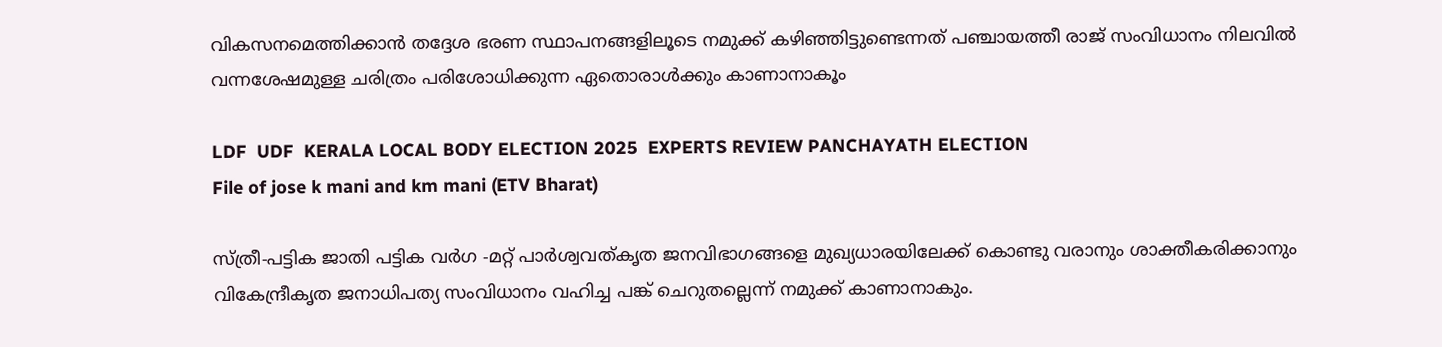വികസനമെത്തിക്കാന്‍ തദ്ദേശ ഭരണ സ്ഥാപനങ്ങളിലൂടെ നമുക്ക് കഴിഞ്ഞിട്ടുണ്ടെന്നത് പഞ്ചായത്തീ രാജ് സംവിധാനം നിലവില്‍ വന്നശേഷമുള്ള ചരിത്രം പരിശോധിക്കുന്ന ഏതൊരാള്‍ക്കും കാണാനാകൂം

LDF  UDF  KERALA LOCAL BODY ELECTION 2025  EXPERTS REVIEW PANCHAYATH ELECTION
File of jose k mani and km mani (ETV Bharat)

സ്‌ത്രീ-പട്ടിക ജാതി പട്ടിക വര്‍ഗ -മറ്റ് പാര്‍ശ്വവത്കൃത ജനവിഭാഗങ്ങളെ മുഖ്യധാരയിലേക്ക് കൊണ്ടു വരാനും ശാക്തീകരിക്കാനും വികേന്ദ്രീകൃത ജനാധിപത്യ സംവിധാനം വഹിച്ച പങ്ക് ചെറുതല്ലെന്ന് നമുക്ക് കാണാനാകും.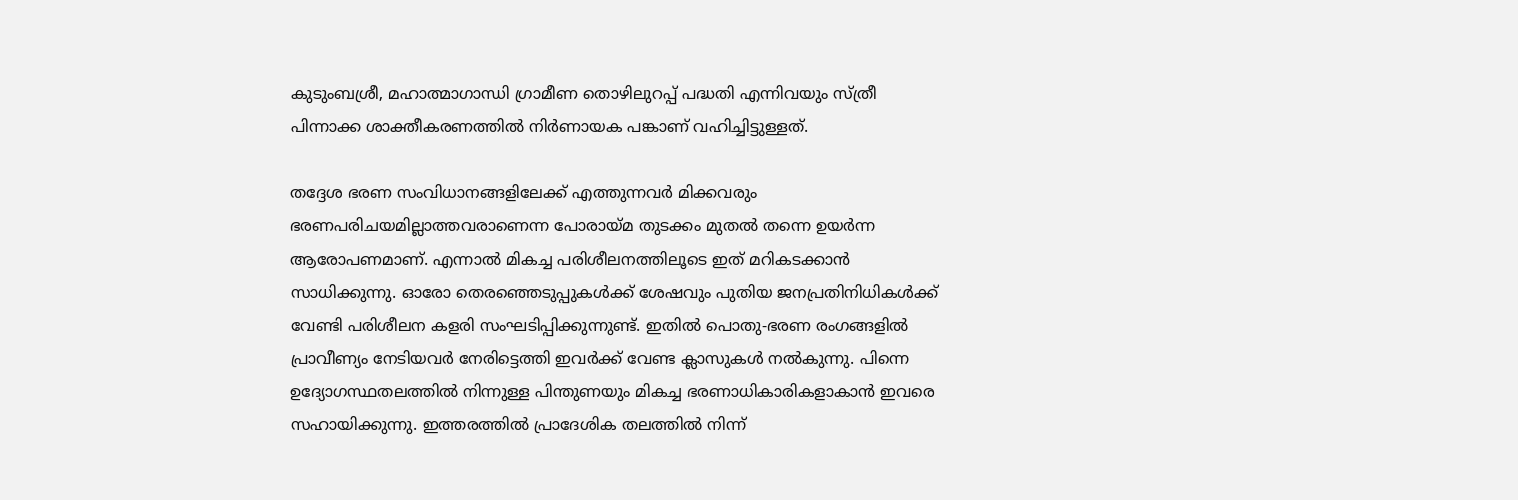കുടുംബശ്രീ, മഹാത്മാഗാന്ധി ഗ്രാമീണ തൊഴിലുറപ്പ് പദ്ധതി എന്നിവയും സ്‌ത്രീ പിന്നാക്ക ശാക്തീകരണത്തില്‍ നിര്‍ണായക പങ്കാണ് വഹിച്ചിട്ടുള്ളത്.

തദ്ദേശ ഭരണ സംവിധാനങ്ങളിലേക്ക് എത്തുന്നവര്‍ മിക്കവരും ഭരണപരിചയമില്ലാത്തവരാണെന്ന പോരായ്‌മ തുടക്കം മുതല്‍ തന്നെ ഉയര്‍ന്ന ആരോപണമാണ്. എന്നാല്‍ മികച്ച പരിശീലനത്തിലൂടെ ഇത് മറികടക്കാന്‍ സാധിക്കുന്നു. ഓരോ തെരഞ്ഞെടുപ്പുകള്‍ക്ക് ശേഷവും പുതിയ ജനപ്രതിനിധികള്‍ക്ക് വേണ്ടി പരിശീലന കളരി സംഘടിപ്പിക്കുന്നുണ്ട്. ഇതില്‍ പൊതു-ഭരണ രംഗങ്ങളില്‍ പ്രാവീണ്യം നേടിയവര്‍ നേരിട്ടെത്തി ഇവര്‍ക്ക് വേണ്ട ക്ലാസുകള്‍ നല്‍കുന്നു. പിന്നെ ഉദ്യോഗസ്ഥതലത്തില്‍ നിന്നുള്ള പിന്തുണയും മികച്ച ഭരണാധികാരികളാകാന്‍ ഇവരെ സഹായിക്കുന്നു. ഇത്തരത്തില്‍ പ്രാദേശിക തലത്തില്‍ നിന്ന്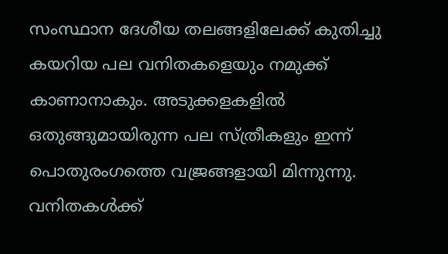സംസ്ഥാന ദേശീയ തലങ്ങളിലേക്ക് കുതിച്ചു കയറിയ പല വനിതകളെയും നമുക്ക് കാണാനാകും. അടുക്കളകളില്‍ ഒതുങ്ങുമായിരുന്ന പല സ്‌ത്രീകളും ഇന്ന് പൊതുരംഗത്തെ വജ്രങ്ങളായി മിന്നുന്നു. വനിതകള്‍ക്ക്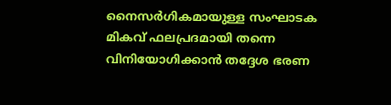നൈസര്‍ഗികമായുള്ള സംഘാടക മികവ് ഫലപ്രദമായി തന്നെ വിനിയോഗിക്കാന്‍ തദ്ദേശ ഭരണ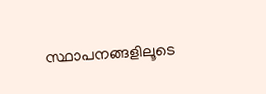സ്ഥാപനങ്ങളിലൂടെ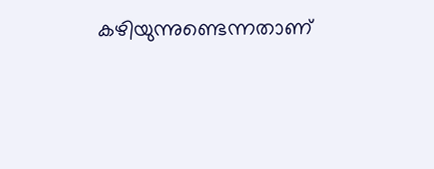കഴിയുന്നുണ്ടെന്നതാണ്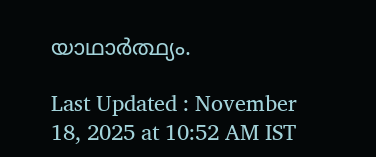യാഥാര്‍ത്ഥ്യം.

Last Updated : November 18, 2025 at 10:52 AM IST